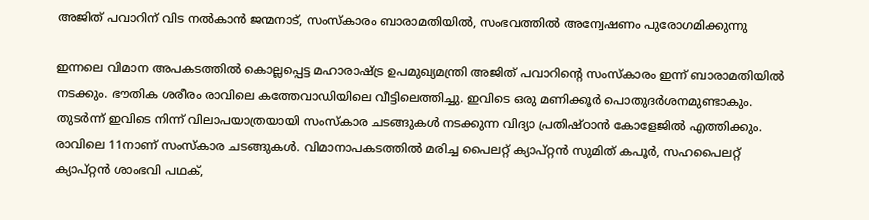അജിത് പവാറിന് വിട നൽകാൻ ജന്മനാട്, സംസ്കാരം ബാരാമതിയിൽ, സംഭവത്തിൽ അന്വേഷണം പുരോഗമിക്കുന്നു

ഇന്നലെ വിമാന അപകടത്തിൽ കൊല്ലപ്പെട്ട മഹാരാഷ്ട്ര ഉപമുഖ്യമന്ത്രി അജിത് പവാറിന്‍റെ സംസ്കാരം ഇന്ന് ബാരാമതിയിൽ നടക്കും. ഭൗതിക ശരീരം രാവിലെ കത്തേവാഡിയിലെ വീട്ടിലെത്തിച്ചു. ഇവിടെ ഒരു മണിക്കൂര്‍ പൊതുദര്‍ശനമുണ്ടാകും. തുടര്‍ന്ന് ഇവിടെ നിന്ന് വിലാപയാത്രയായി സംസ്കാര ചടങ്ങുകള്‍ നടക്കുന്ന വിദ്യാ പ്രതിഷ്ഠാൻ കോളേജിൽ എത്തിക്കും. രാവിലെ 11നാണ് സംസ്കാര ചടങ്ങുകള്‍. വിമാനാപകടത്തിൽ മരിച്ച പൈലറ്റ് ക്യാപ്റ്റൻ സുമിത് കപൂർ, സഹപൈലറ്റ് ക്യാപ്റ്റൻ ശാംഭവി പഥക്,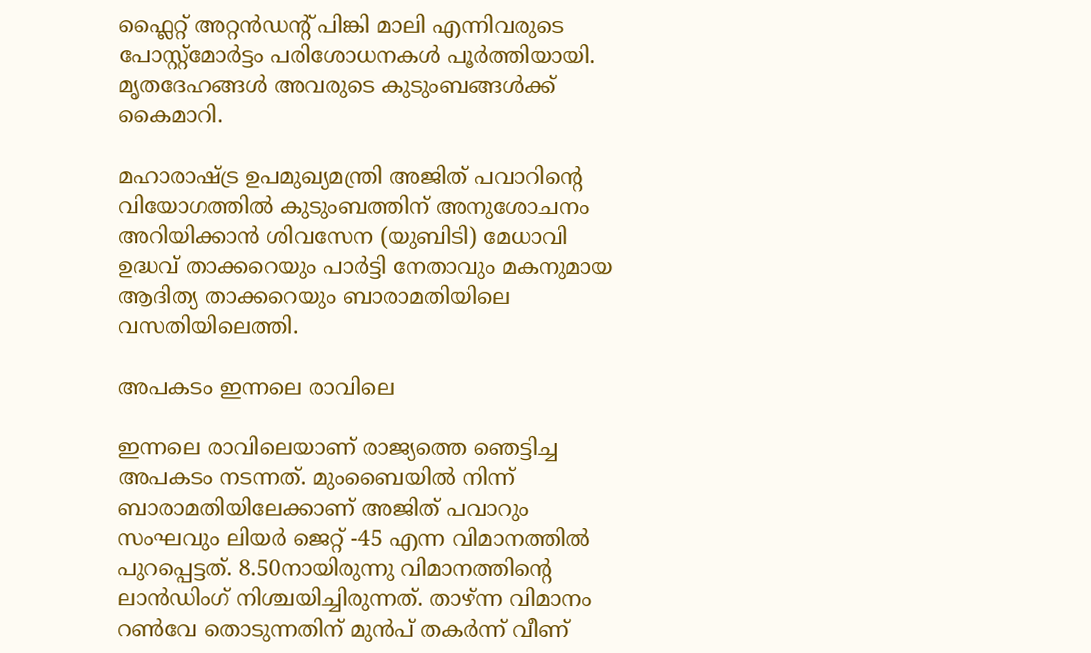ഫ്ലൈറ്റ് അറ്റൻഡന്റ് പിങ്കി മാലി എന്നിവരുടെ പോസ്റ്റ്‌മോർട്ടം പരിശോധനകൾ പൂർത്തിയായി. മൃതദേഹങ്ങൾ അവരുടെ കുടുംബങ്ങൾക്ക് കൈമാറി.

മഹാരാഷ്ട്ര ഉപമുഖ്യമന്ത്രി അജിത് പവാറിന്റെ വിയോഗത്തിൽ കുടുംബത്തിന് അനുശോചനം അറിയിക്കാൻ ശിവസേന (യുബിടി) മേധാവി ഉദ്ധവ് താക്കറെയും പാർട്ടി നേതാവും മകനുമായ ആദിത്യ താക്കറെയും ബാരാമതിയിലെ വസതിയിലെത്തി.

അപകടം ഇന്നലെ രാവിലെ

ഇന്നലെ രാവിലെയാണ് രാജ്യത്തെ ഞെട്ടിച്ച അപകടം നടന്നത്. മുംബൈയില്‍ നിന്ന് ബാരാമതിയിലേക്കാണ് അജിത് പവാറും സംഘവും ലിയര്‍ ജെറ്റ് -45 എന്ന വിമാനത്തിൽ പുറപ്പെട്ടത്. 8.50നായിരുന്നു വിമാനത്തിന്‍റെ ലാന്‍ഡിംഗ് നിശ്ചയിച്ചിരുന്നത്. താഴ്ന്ന വിമാനം റണ്‍വേ തൊടുന്നതിന് മുന്‍പ് തകര്‍ന്ന് വീണ്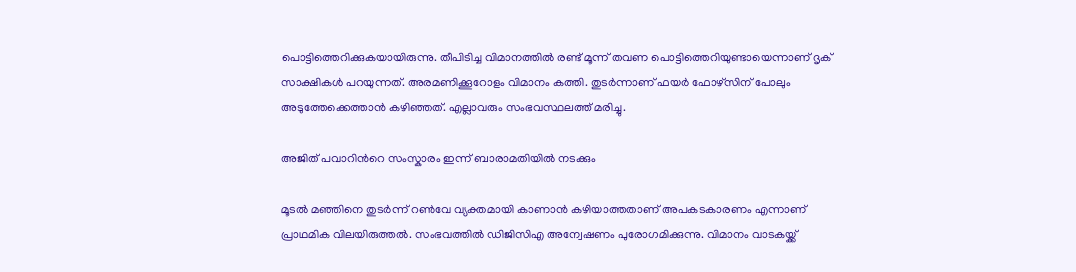പൊട്ടിത്തെറിക്കുകയായിരുന്നു. തീപിടിച്ച വിമാനത്തില്‍ രണ്ട് മൂന്ന് തവണ പൊട്ടിത്തെറിയുണ്ടായെന്നാണ് ദൃക് സാക്ഷികള്‍ പറയുന്നത്. അരമണിക്കൂറോളം വിമാനം കത്തി. തുടര്‍ന്നാണ് ഫയര്‍ ഫോഴ്സിന് പോലും അടുത്തേക്കെത്താന്‍ കഴിഞ്ഞത്. എല്ലാവരും സംഭവസ്ഥലത്ത് മരിച്ചു.

അജിത് പവാറിന്‍റെ സംസ്കാരം ഇന്ന് ബാരാമതിയിൽ നടക്കും

മൂടല്‍ മഞ്ഞിനെ തുടര്‍ന്ന് റണ്‍വേ വ്യക്തമായി കാണാന്‍ കഴിയാത്തതാണ് അപകടകാരണം എന്നാണ് പ്രാഥമിക വിലയിരുത്തൽ. സംഭവത്തിൽ ഡിജിസിഎ അന്വേഷണം പുരോഗമിക്കുന്നു. വിമാനം വാടകയ്ക്ക്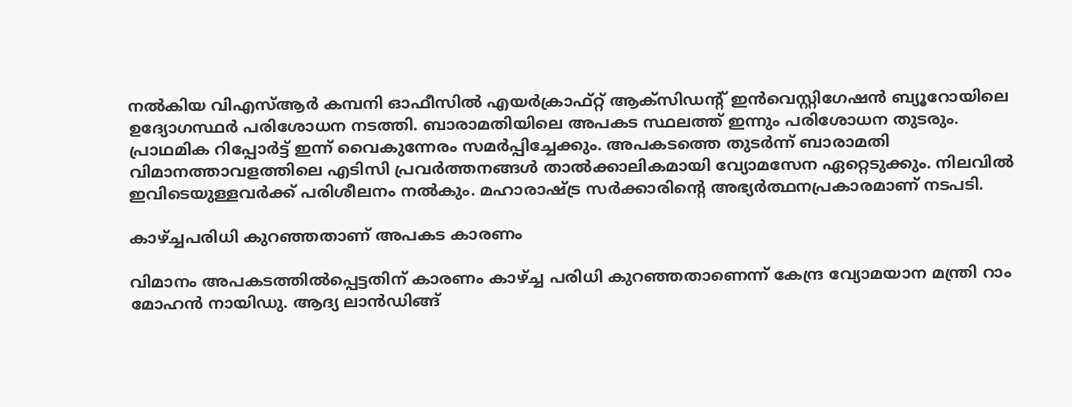നൽകിയ വിഎസ്ആർ കമ്പനി ഓഫീസിൽ എയർക്രാഫ്റ്റ് ആക്സിഡന്‍റ് ഇൻവെസ്റ്റിഗേഷൻ ബ്യൂറോയിലെ ഉദ്യോഗസ്ഥർ പരിശോധന നടത്തി. ബാരാമതിയിലെ അപകട സ്ഥലത്ത് ഇന്നും പരിശോധന തുടരും. പ്രാഥമിക റിപ്പോർട്ട് ഇന്ന് വൈകുന്നേരം സമർപ്പിച്ചേക്കും. അപകടത്തെ തുടര്‍ന്ന് ബാരാമതി വിമാനത്താവളത്തിലെ എടിസി പ്രവർത്തനങ്ങൾ താൽക്കാലികമായി വ്യോമസേന ഏറ്റെടുക്കും. നിലവിൽ ഇവിടെയുള്ളവർക്ക് പരിശീലനം നൽകും. മഹാരാഷ്ട്ര സർക്കാരിന്‍റെ അഭ്യർത്ഥനപ്രകാരമാണ് നടപടി.

കാഴ്ച്ചപരിധി കുറഞ്ഞതാണ് അപകട കാരണം

വിമാനം അപകടത്തില്‍പ്പെട്ടതിന് കാരണം കാഴ്ച്ച പരിധി കുറഞ്ഞതാണെന്ന് കേന്ദ്ര വ്യോമയാന മന്ത്രി റാം മോഹന്‍ നായിഡു. ആദ്യ ലാന്‍ഡിങ്ങ്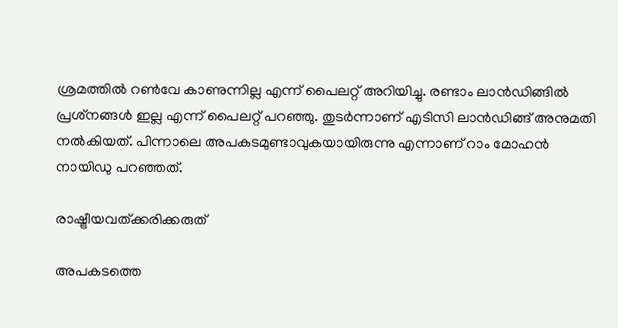ശ്രമത്തില്‍ റണ്‍വേ കാണുന്നില്ല എന്ന് പൈലറ്റ് അറിയിച്ചു. രണ്ടാം ലാന്‍ഡിങ്ങില്‍ പ്രശ്‌നങ്ങള്‍ ഇല്ല എന്ന് പൈലറ്റ് പറഞ്ഞു. തുടര്‍ന്നാണ് എടിസി ലാന്‍ഡിങ്ങ് അനുമതി നല്‍കിയത്. പിന്നാലെ അപകടമുണ്ടാവുകയായിരുന്നു എന്നാണ് റാം മോഹന്‍ നായിഡു പറഞ്ഞത്.

രാഷ്ട്രീയവത്ക്കരിക്കരുത്

അപകടത്തെ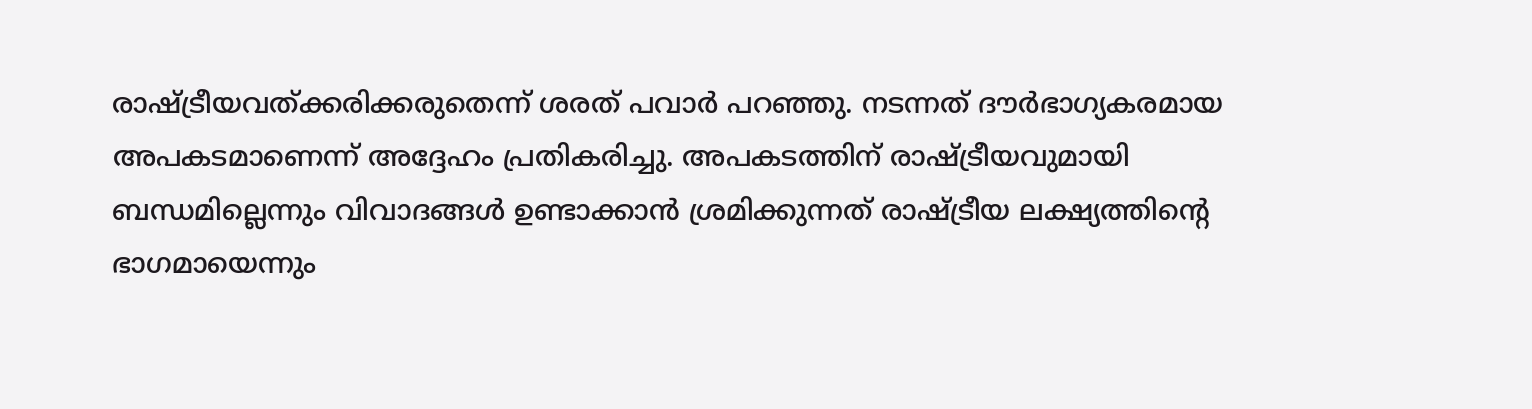രാഷ്ട്രീയവത്ക്കരിക്കരുതെന്ന് ശരത് പവാര്‍ പറഞ്ഞു. നടന്നത് ദൗര്‍ഭാഗ്യകരമായ അപകടമാണെന്ന് അദ്ദേഹം പ്രതികരിച്ചു. അപകടത്തിന് രാഷ്ട്രീയവുമായി ബന്ധമില്ലെന്നും വിവാദങ്ങള്‍ ഉണ്ടാക്കാന്‍ ശ്രമിക്കുന്നത് രാഷ്ട്രീയ ലക്ഷ്യത്തിന്റെ ഭാഗമായെന്നും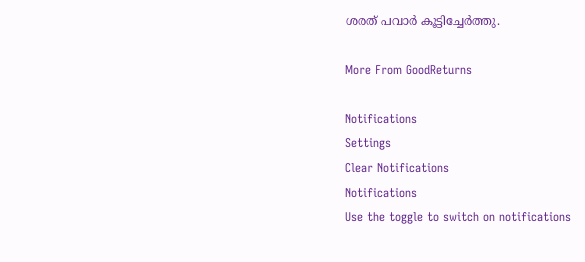ശരത് പവാര്‍ കൂട്ടിച്ചേര്‍ത്തു.

More From GoodReturns

Notifications
Settings
Clear Notifications
Notifications
Use the toggle to switch on notifications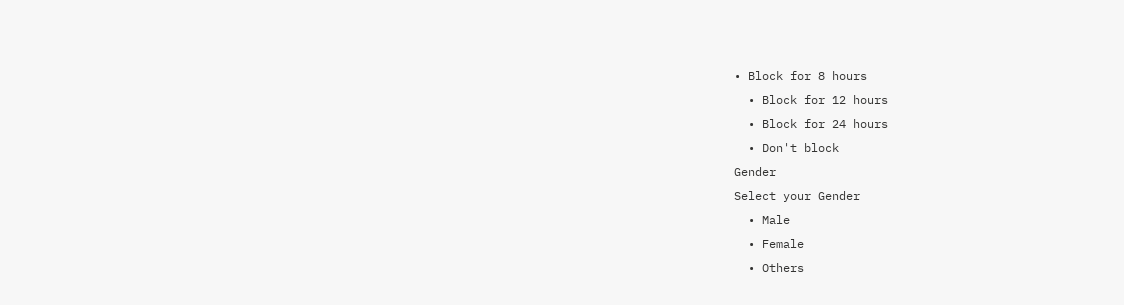• Block for 8 hours
  • Block for 12 hours
  • Block for 24 hours
  • Don't block
Gender
Select your Gender
  • Male
  • Female
  • Others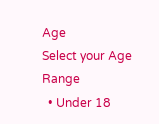Age
Select your Age Range
  • Under 18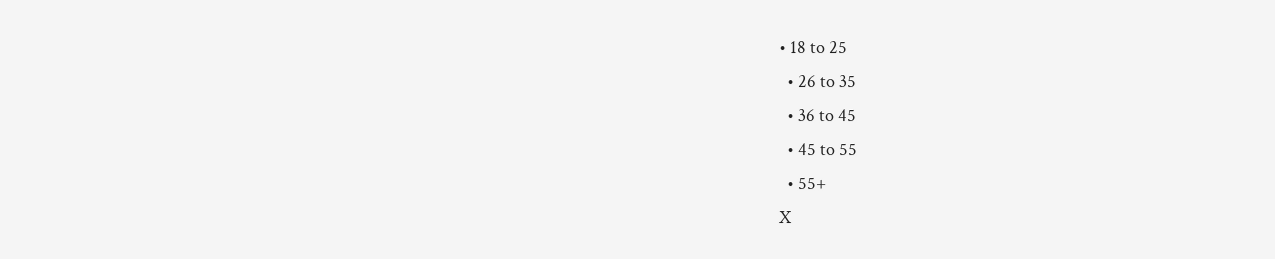• 18 to 25
  • 26 to 35
  • 36 to 45
  • 45 to 55
  • 55+
X